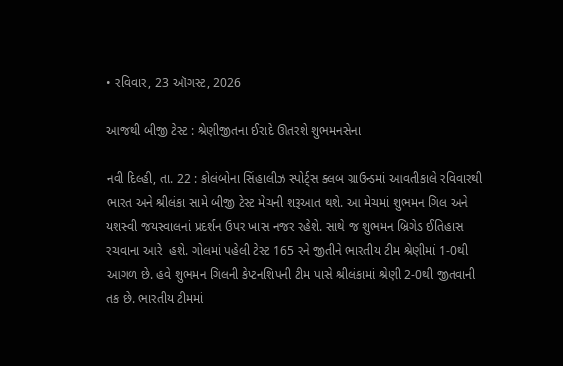• રવિવાર, 23 ઑગસ્ટ, 2026

આજથી બીજી ટેસ્ટ : શ્રેણીજીતના ઈરાદે ઊતરશે શુભમનસેના

નવી દિલ્હી, તા. 22 : કોલંબોના સિંહાલીઝ સ્પોર્ટ્સ ક્લબ ગ્રાઉન્ડમાં આવતીકાલે રવિવારથી ભારત અને શ્રીલંકા સામે બીજી ટેસ્ટ મેચની શરૂઆત થશે. આ મેચમાં શુભમન ગિલ અને યશસ્વી જયસ્વાલનાં પ્રદર્શન ઉપર ખાસ નજર રહેશે. સાથે જ શુભમન બ્રિગેડ ઈતિહાસ રચવાના આરે  હશે. ગોલમાં પહેલી ટેસ્ટ 165 રને જીતીને ભારતીય ટીમ શ્રેણીમાં 1-0થી આગળ છે. હવે શુભમન ગિલની કેપ્ટનશિપની ટીમ પાસે શ્રીલંકામાં શ્રેણી 2-0થી જીતવાની તક છે. ભારતીય ટીમમાં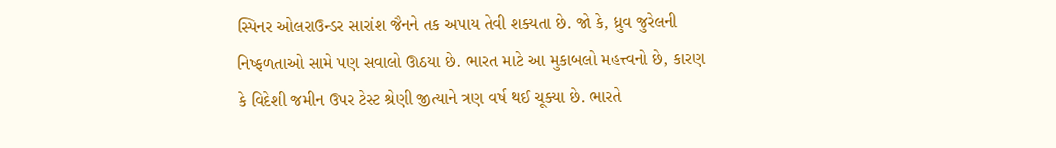સ્પિનર ઓલરાઉન્ડર સારાંશ જૈનને તક અપાય તેવી શક્યતા છે. જો કે, ધ્રુવ જુરેલની નિષ્ફળતાઓ સામે પણ સવાલો ઊઠયા છે. ભારત માટે આ મુકાબલો મહત્ત્વનો છે, કારણ કે વિદેશી જમીન ઉપર ટેસ્ટ શ્રેણી જીત્યાને ત્રણ વર્ષ થઈ ચૂક્યા છે. ભારતે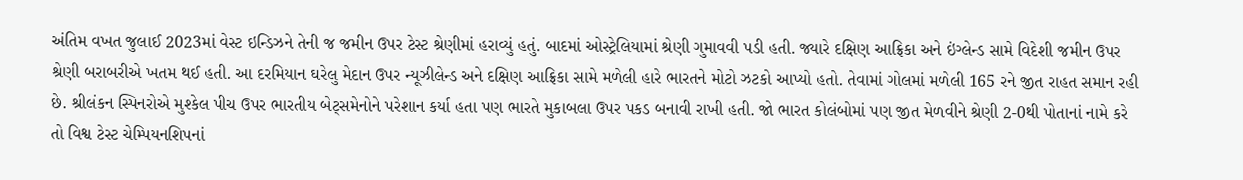અંતિમ વખત જુલાઈ 2023માં વેસ્ટ ઇન્ડિઝને તેની જ જમીન ઉપર ટેસ્ટ શ્રેણીમાં હરાવ્યું હતું. બાદમાં ઓસ્ટ્રેલિયામાં શ્રેણી ગુમાવવી પડી હતી. જ્યારે દક્ષિણ આફ્રિકા અને ઇંગ્લેન્ડ સામે વિદેશી જમીન ઉપર શ્રેણી બરાબરીએ ખતમ થઈ હતી. આ દરમિયાન ઘરેલુ મેદાન ઉપર ન્યૂઝીલેન્ડ અને દક્ષિણ આફ્રિકા સામે મળેલી હારે ભારતને મોટો ઝટકો આપ્યો હતો. તેવામાં ગોલમાં મળેલી 165 રને જીત રાહત સમાન રહી છે. શ્રીલંકન સ્પિનરોએ મુશ્કેલ પીચ ઉપર ભારતીય બેટ્સમેનોને પરેશાન કર્યા હતા પણ ભારતે મુકાબલા ઉપર પકડ બનાવી રાખી હતી. જો ભારત કોલંબોમાં પણ જીત મેળવીને શ્રેણી 2-0થી પોતાનાં નામે કરે તો વિશ્વ ટેસ્ટ ચેમ્પિયનશિપનાં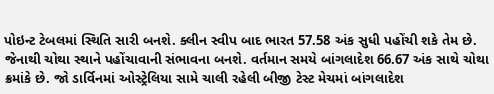પોઇન્ટ ટેબલમાં સ્થિતિ સારી બનશે. ક્લીન સ્વીપ બાદ ભારત 57.58 અંક સુધી પહોંચી શકે તેમ છે. જેનાથી ચોથા સ્થાને પહોંચાવાની સંભાવના બનશે. વર્તમાન સમયે બાંગલાદેશ 66.67 અંક સાથે ચોથા ક્રમાંકે છે. જો ડાર્વિનમાં ઓસ્ટ્રેલિયા સામે ચાલી રહેલી બીજી ટેસ્ટ મેચમાં બાંગલાદેશ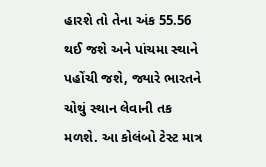હારશે તો તેના અંક 55.56 થઈ જશે અને પાંચમા સ્થાને પહોંચી જશે, જ્યારે ભારતને ચોથું સ્થાન લેવાની તક મળશે. આ કોલંબો ટેસ્ટ માત્ર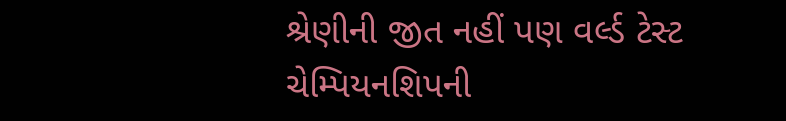શ્રેણીની જીત નહીં પણ વર્લ્ડ ટેસ્ટ ચેમ્પિયનશિપની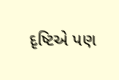દૃષ્ટિએ પણ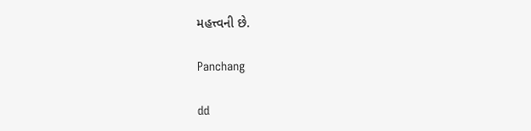મહત્ત્વની છે.

Panchang

dd